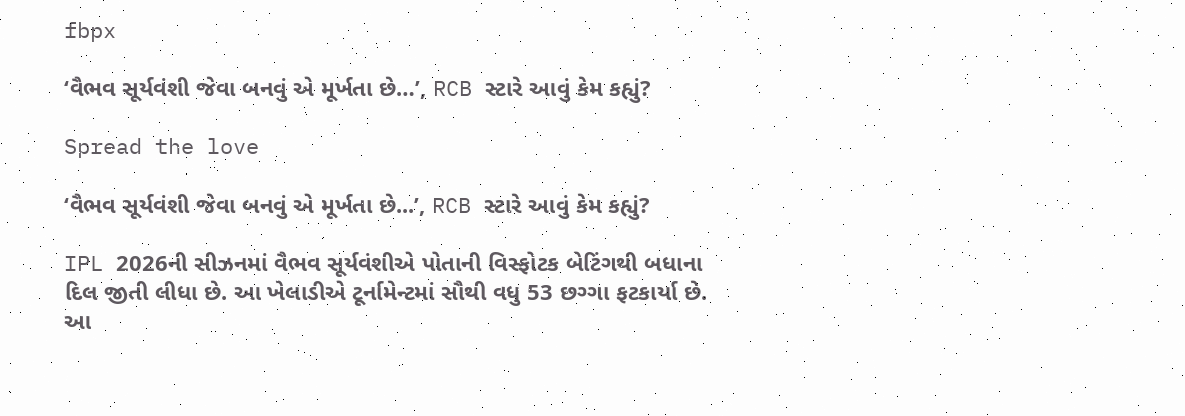fbpx

‘વૈભવ સૂર્યવંશી જેવા બનવું એ મૂર્ખતા છે…’, RCB સ્ટારે આવું કેમ કહ્યું?

Spread the love

‘વૈભવ સૂર્યવંશી જેવા બનવું એ મૂર્ખતા છે...’, RCB સ્ટારે આવું કેમ કહ્યું?

IPL 2026ની સીઝનમાં વૈભવ સૂર્યવંશીએ પોતાની વિસ્ફોટક બેટિંગથી બધાના દિલ જીતી લીધા છે. આ ખેલાડીએ ટૂર્નામેન્ટમાં સૌથી વધુ 53 છગ્ગા ફટકાર્યા છે. આ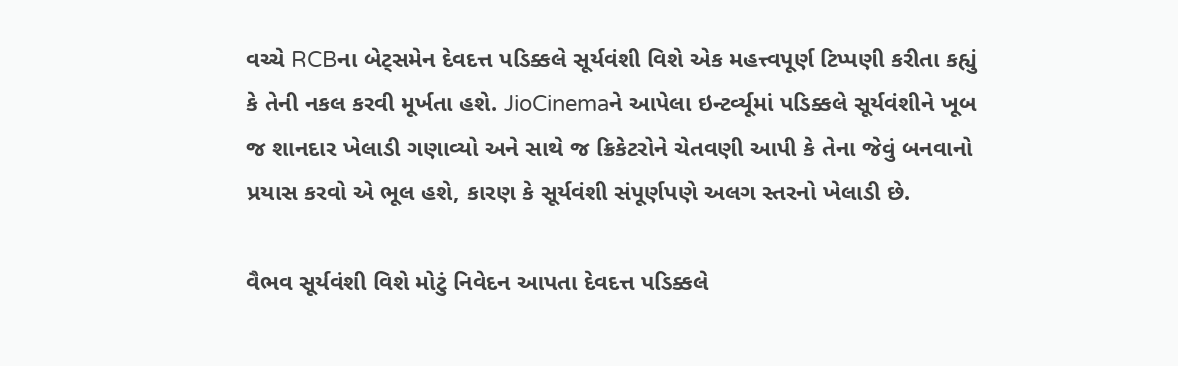વચ્ચે RCBના બેટ્સમેન દેવદત્ત પડિક્કલે સૂર્યવંશી વિશે એક મહત્ત્વપૂર્ણ ટિપ્પણી કરીતા કહ્યું કે તેની નકલ કરવી મૂર્ખતા હશે. JioCinemaને આપેલા ઇન્ટર્વ્યૂમાં પડિક્કલે સૂર્યવંશીને ખૂબ જ શાનદાર ખેલાડી ગણાવ્યો અને સાથે જ ક્રિકેટરોને ચેતવણી આપી કે તેના જેવું બનવાનો પ્રયાસ કરવો એ ભૂલ હશે, કારણ કે સૂર્યવંશી સંપૂર્ણપણે અલગ સ્તરનો ખેલાડી છે.

વૈભવ સૂર્યવંશી વિશે મોટું નિવેદન આપતા દેવદત્ત પડિક્કલે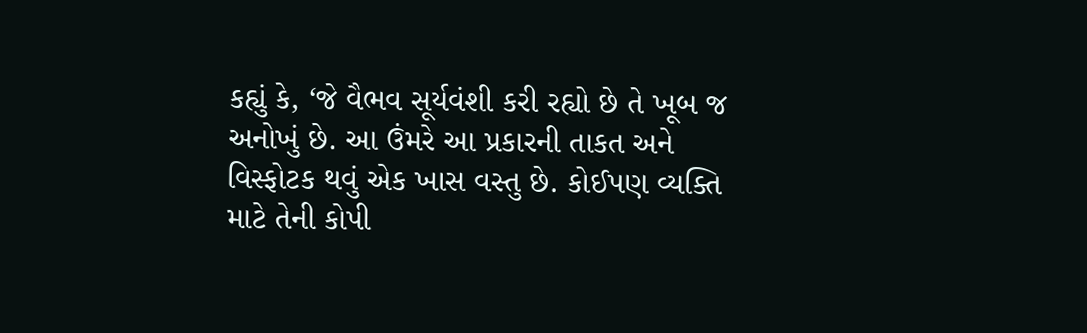કહ્યું કે, ‘જે વૈભવ સૂર્યવંશી કરી રહ્યો છે તે ખૂબ જ અનોખું છે. આ ઉંમરે આ પ્રકારની તાકત અને વિસ્ફોટક થવું એક ખાસ વસ્તુ છે. કોઈપણ વ્યક્તિ માટે તેની કોપી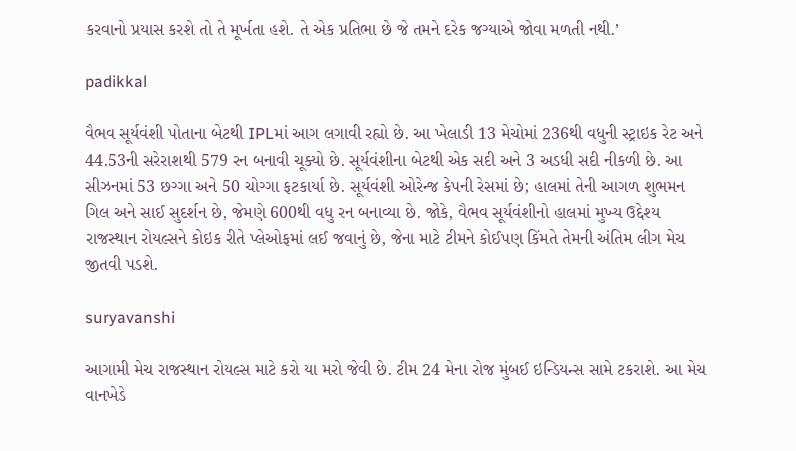કરવાનો પ્રયાસ કરશે તો તે મૂર્ખતા હશે. તે એક પ્રતિભા છે જે તમને દરેક જગ્યાએ જોવા મળતી નથી.’

padikkal

વૈભવ સૂર્યવંશી પોતાના બેટથી IPLમાં આગ લગાવી રહ્યો છે. આ ખેલાડી 13 મેચોમાં 236થી વધુની સ્ટ્રાઇક રેટ અને 44.53ની સરેરાશથી 579 રન બનાવી ચૂક્યો છે. સૂર્યવંશીના બેટથી એક સદી અને 3 અડધી સદી નીકળી છે. આ સીઝનમાં 53 છગ્ગા અને 50 ચોગ્ગા ફટકાર્યા છે. સૂર્યવંશી ઓરેન્જ કેપની રેસમાં છે; હાલમાં તેની આગળ શુભમન ગિલ અને સાઈ સુદર્શન છે, જેમણે 600થી વધુ રન બનાવ્યા છે. જોકે, વૈભવ સૂર્યવંશીનો હાલમાં મુખ્ય ઉદ્દેશ્ય રાજસ્થાન રોયલ્સને કોઇક રીતે પ્લેઓફમાં લઈ જવાનું છે, જેના માટે ટીમને કોઈપણ કિંમતે તેમની અંતિમ લીગ મેચ જીતવી પડશે.

suryavanshi

આગામી મેચ રાજસ્થાન રોયલ્સ માટે કરો યા મરો જેવી છે. ટીમ 24 મેના રોજ મુંબઈ ઇન્ડિયન્સ સામે ટકરાશે. આ મેચ વાનખેડે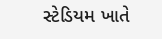સ્ટેડિયમ ખાતે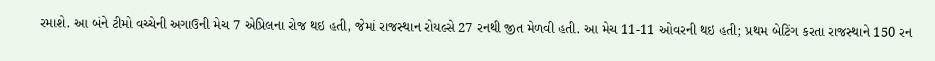રમાશે. આ બંને ટીમો વચ્ચેની અગાઉની મેચ 7 એપ્રિલના રોજ થઇ હતી, જેમાં રાજસ્થાન રોયલ્સે 27 રનથી જીત મેળવી હતી. આ મેચ 11-11 ઓવરની થઇ હતી; પ્રથમ બેટિંગ કરતા રાજસ્થાને 150 રન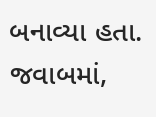બનાવ્યા હતા. જવાબમાં,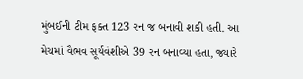મુંબઈની ટીમ ફક્ત 123 રન જ બનાવી શકી હતી. આ મેચમાં વૈભવ સૂર્યવંશીએ 39 રન બનાવ્યા હતા, જ્યારે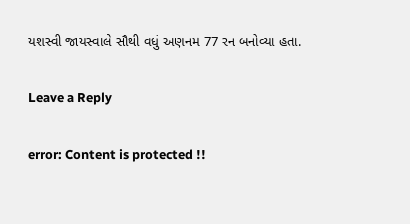યશસ્વી જાયસ્વાલે સૌથી વધું અણનમ 77 રન બનોવ્યા હતા.

Leave a Reply

error: Content is protected !!